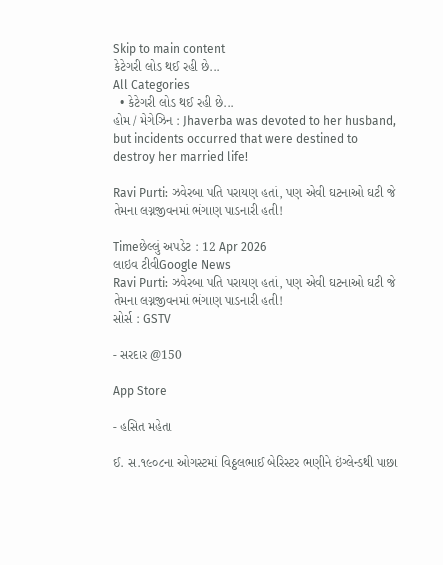Skip to main content
કેટેગરી લોડ થઈ રહી છે...
All Categories
  • કેટેગરી લોડ થઈ રહી છે...
હોમ / મેગેઝિન : Jhaverba was devoted to her husband, but incidents occurred that were destined to destroy her married life!

Ravi Purti: ઝવેરબા પતિ પરાયણ હતાં, પણ એવી ઘટનાઓ ઘટી જે તેમના લગ્નજીવનમાં ભંગાણ પાડનારી હતી!

Timeછેલ્લું અપડેટ : 12 Apr 2026
લાઇવ ટીવીGoogle News
Ravi Purti: ઝવેરબા પતિ પરાયણ હતાં, પણ એવી ઘટનાઓ ઘટી જે તેમના લગ્નજીવનમાં ભંગાણ પાડનારી હતી!
સોર્સ : GSTV

- સરદાર @150

App Store

- હસિત મહેતા

ઈ. સ.૧૯૦૮ના ઓગસ્ટમાં વિઠ્ઠલભાઈ બેરિસ્ટર ભણીને ઇંગ્લેન્ડથી પાછા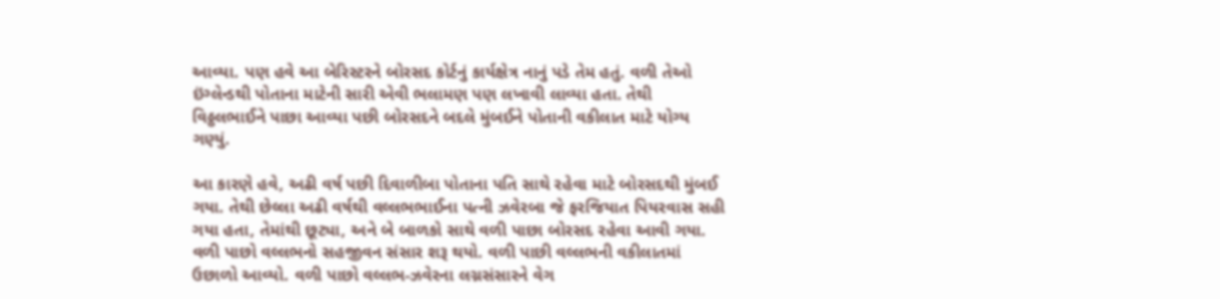આવ્યા. પણ હવે આ બેરિસ્ટરને બોરસદ કોર્ટનું કાર્યક્ષેત્ર નાનું પડે તેમ હતું. વળી તેઓ ઇંગ્લેન્ડથી પોતાના માટેની સારી એવી ભલામણ પણ લખાવી લાવ્યા હતા. તેથી વિઠ્ઠલભાઈને પાછા આવ્યા પછી બોરસદને બદલે મુંબઈને પોતાની વકીલાત માટે યોગ્ય ગણ્યું.

આ કારણે હવે, અઢી વર્ષ પછી દિવાળીબા પોતાના પતિ સાથે રહેવા માટે બોરસદથી મુંબઈ ગયા. તેથી છેલ્લા અઢી વર્ષથી વલ્લભભાઈના પત્ની ઝવેરબા જે ફરજિયાત પિયરવાસ સહી ગયા હતા, તેમાંથી છૂટ્યા, અને બે બાળકો સાથે વળી પાછા બોરસદ રહેવા આવી ગયા. વળી પાછો વલ્લભનો સહજીવન સંસાર શરૂ થયો. વળી પાછી વલ્લભની વકીલાતમાં ઉછાળો આવ્યો. વળી પાછો વલ્લભ-ઝવેરના લગ્નસંસારને વેગ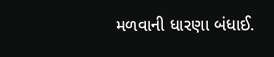મળવાની ધારણા બંધાઈ.